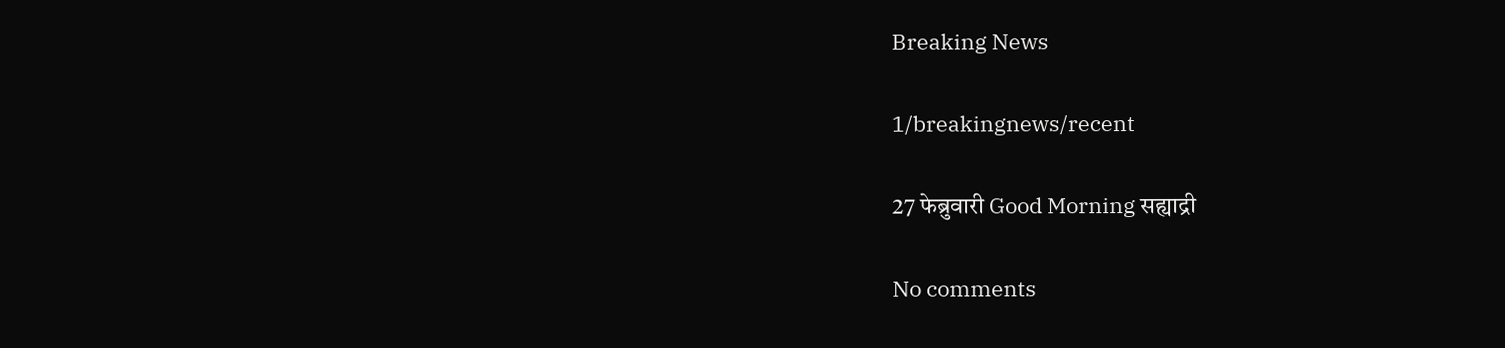Breaking News

1/breakingnews/recent

27 फेब्रुवारी Good Morning सह्याद्री

No comments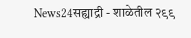News24सह्याद्री - शाळेतील २९९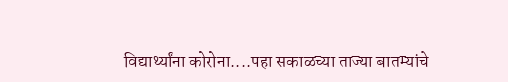विद्यार्थ्यांना कोरोना....पहा सकाळच्या ताज्या बातम्यांचे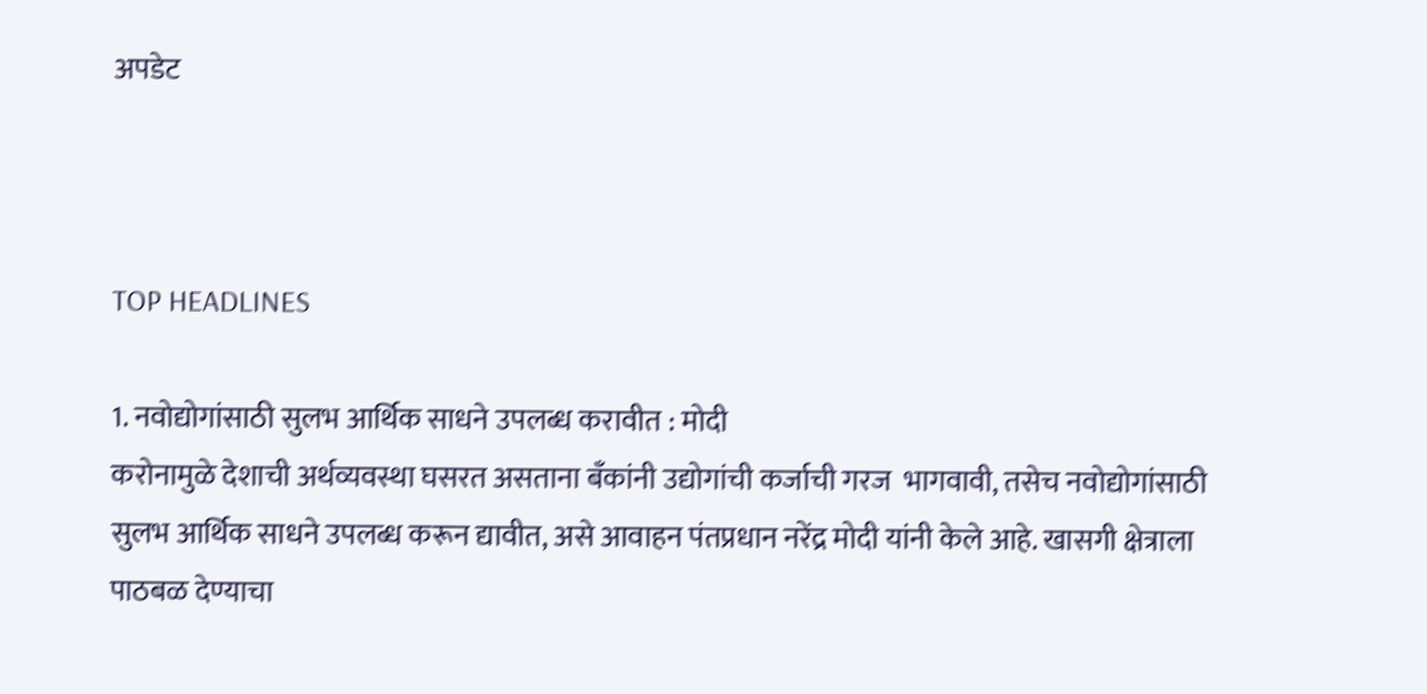अपडेट



TOP HEADLINES

1. नवोद्योगांसाठी सुलभ आर्थिक साधने उपलब्ध करावीत : मोदी
करोनामुळे देशाची अर्थव्यवस्था घसरत असताना बँकांनी उद्योगांची कर्जाची गरज  भागवावी, तसेच नवोद्योगांसाठी सुलभ आर्थिक साधने उपलब्ध करून द्यावीत, असे आवाहन पंतप्रधान नरेंद्र मोदी यांनी केले आहे. खासगी क्षेत्राला पाठबळ देण्याचा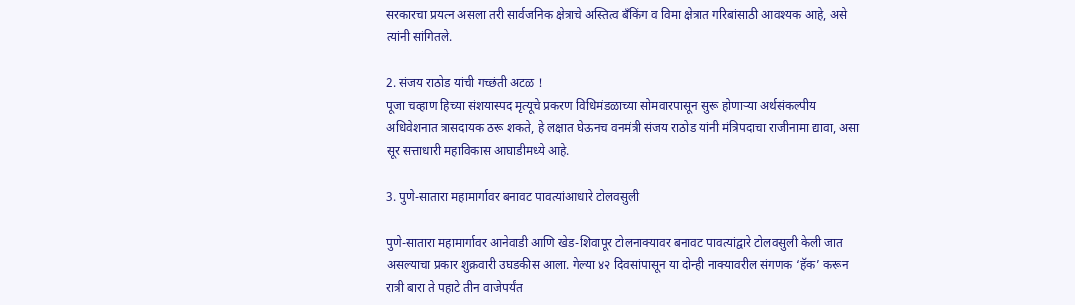सरकारचा प्रयत्न असला तरी सार्वजनिक क्षेत्राचे अस्तित्व बँकिंग व विमा क्षेत्रात गरिबांसाठी आवश्यक आहे, असे त्यांनी सांगितले.

2. संजय राठोड यांची गच्छंती अटळ !
पूजा चव्हाण हिच्या संशयास्पद मृत्यूचे प्रकरण विधिमंडळाच्या सोमवारपासून सुरू होणाऱ्या अर्थसंकल्पीय अधिवेशनात त्रासदायक ठरू शकते, हे लक्षात घेऊनच वनमंत्री संजय राठोड यांनी मंत्रिपदाचा राजीनामा द्यावा, असा सूर सत्ताधारी महाविकास आघाडीमध्ये आहे.

3. पुणे-सातारा महामार्गावर बनावट पावत्यांआधारे टोलवसुली

पुणे-सातारा महामार्गावर आनेवाडी आणि खेड-शिवापूर टोलनाक्यावर बनावट पावत्यांद्वारे टोलवसुली केली जात असल्याचा प्रकार शुक्रवारी उघडकीस आला. गेल्या ४२ दिवसांपासून या दोन्ही नाक्यावरील संगणक ‘हॅक’ करून रात्री बारा ते पहाटे तीन वाजेपर्यंत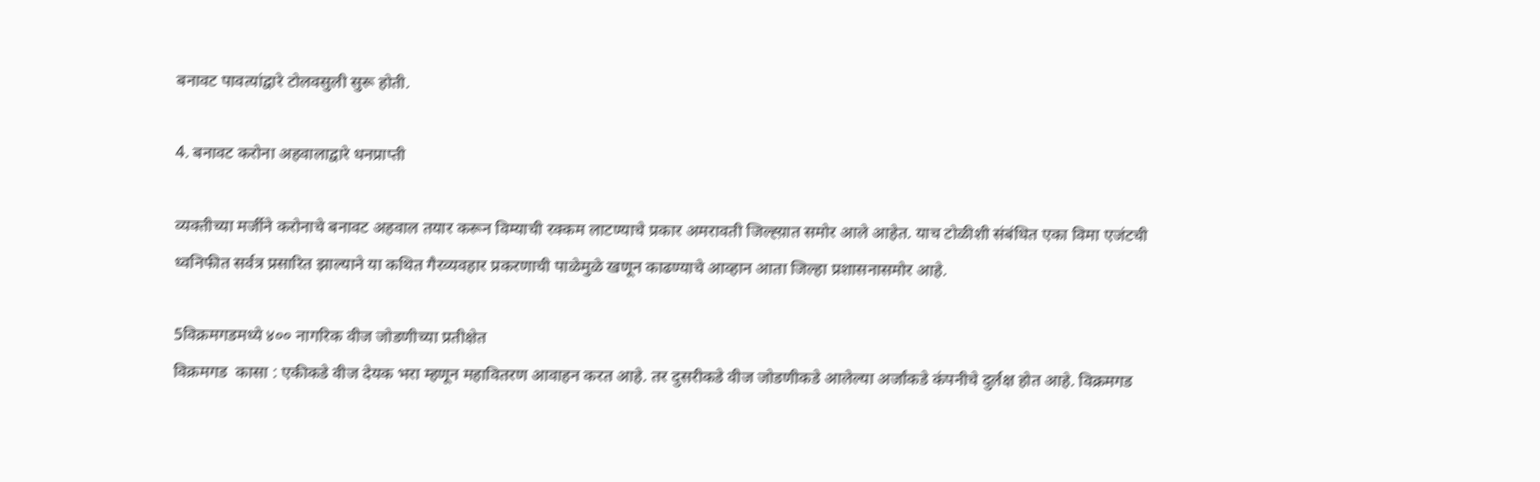बनावट पावत्यांद्वारे टोलवसुली सुरू होती.

4. बनावट करोना अहवालाद्वारे धनप्राप्ती

व्यक्तीच्या मर्जीने करोनाचे बनावट अहवाल तयार करून विम्याची रक्कम लाटण्याचे प्रकार अमरावती जिल्ह्य़ात समोर आले आहेत. याच टोळीशी संबंधित एका विमा एजंटची ध्वनिफीत सर्वत्र प्रसारित झाल्याने या कथित गैरव्यवहार प्रकरणाची पाळेमुळे खणून काढण्याचे आव्हान आता जिल्हा प्रशासनासमोर आहे.

5विक्रमगडमध्ये ४०० नागरिक वीज जोडणीच्या प्रतीक्षेत
विक्रमगड  कासा : एकीकडे वीज देयक भरा म्हणून महावितरण आवाहन करत आहे. तर दुसरीकडे वीज जोडणीकडे आलेल्या अर्जांकडे कंपनीचे दुर्लक्ष होत आहे. विक्रमगड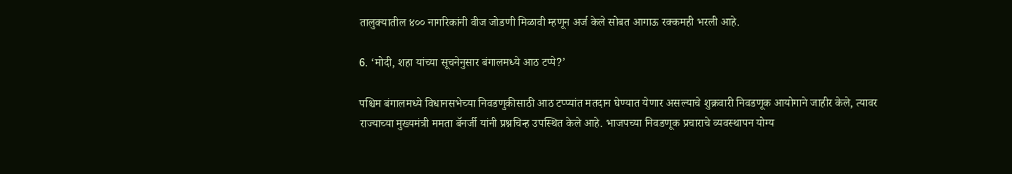तालुक्यातील ४०० नागरिकांनी वीज जोडणी मिळावी म्हणून अर्ज केले सोबत आगाऊ रक्कमही भरली आहे.

6. ‘मोदी, शहा यांच्या सूचनेनुसार बंगालमध्ये आठ टप्पे?’

पश्चिम बंगालमध्ये विधानसभेच्या निवडणुकीसाठी आठ टप्प्यांत मतदान घेण्यात येणार असल्याचे शुक्रवारी निवडणूक आयोगाने जाहीर केले, त्यावर राज्याच्या मुख्यमंत्री ममता बॅनर्जी यांनी प्रश्नचिन्ह उपस्थित केले आहे. भाजपच्या निवडणूक प्रचाराचे व्यवस्थापन योग्य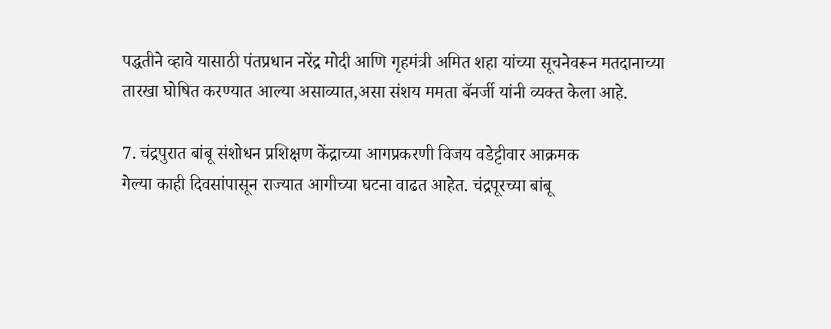पद्धतीने व्हावे यासाठी पंतप्रधान नरेंद्र मोदी आणि गृहमंत्री अमित शहा यांच्या सूचनेवरून मतदानाच्या तारखा घोषित करण्यात आल्या असाव्यात,असा संशय ममता बॅनर्जी यांनी व्यक्त केला आहे.

7. चंद्रपुरात बांबू संशोधन प्रशिक्षण केंद्राच्या आगप्रकरणी विजय वडेट्टीवार आक्रमक
गेल्या काही दिवसांपासून राज्यात आगीच्या घटना वाढत आहेत. चंद्रपूरच्या बांबू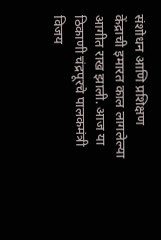संशोधन आणि प्रशिक्षण केंद्राची इमारत काल लागलेल्या आगीत राख झाली. आज या ठिकाणी चंद्रपूरचे पालकमंत्री विजय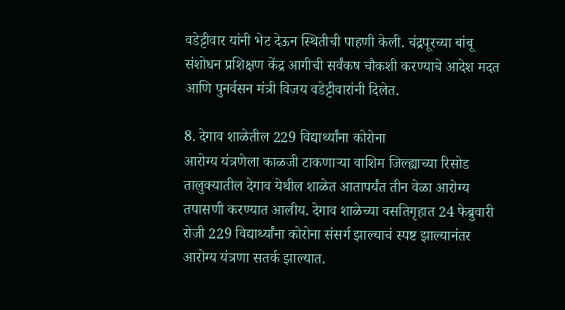वडेट्टीवार यांनी भेट देऊन स्थितीची पाहणी केली. चंद्रपूरच्या बांबू संशोधन प्रशिक्षण केंद्र आगीची सर्वंकष चौकशी करण्याचे आदेश मदत आणि पुनर्वसन मंत्री विजय वडेट्टीवारांनी दिलेत.

8. देगाव शाळेतील 229 विद्यार्थ्यांना कोरोना
आरोग्य यंत्रणेला काळजी टाकणाऱ्या वाशिम जिल्ह्याच्या रिसोड तालुक्यातील देगाव येथील शाळेत आतापर्यंत तीन वेळा आरोग्य तपासणी करण्यात आलीय. देगाव शाळेच्या वसतिगृहात 24 फेब्रुवारी रोजी 229 विद्यार्थ्यांना कोरोना संसर्ग झाल्याचं स्पष्ट झाल्यानंतर आरोग्य यंत्रणा सतर्क झाल्यात.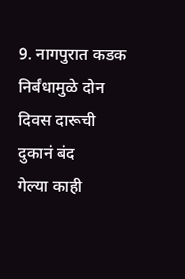9. नागपुरात कडक निर्बंधामुळे दोन दिवस दारूची दुकानं बंद
गेल्या काही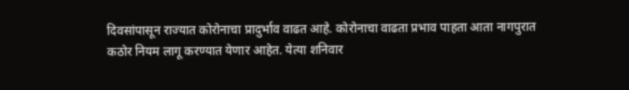दिवसांपासून राज्यात कोरोनाचा प्रादुर्भाव वाढत आहे. कोरोनाचा वाढता प्रभाव पाहता आता नागपुरात कठोर नियम लागू करण्यात येणार आहेत. येत्या शनिवार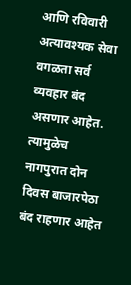आणि रविवारी अत्यावश्यक सेवा वगळता सर्व व्यवहार बंद असणार आहेत. त्यामुळेच नागपुरात दोन दिवस बाजारपेठा बंद राहणार आहेत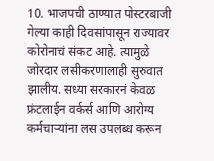10. भाजपची ठाण्यात पोस्टरबाजी
गेल्या काही दिवसांपासून राज्यावर कोरोनाचं संकट आहे. त्यामुळे जोरदार लसीकरणालाही सुरुवात झालीय. सध्या सरकारनं केवळ फ्रंटलाईन वर्कर्स आणि आरोग्य कर्मचाऱ्यांना लस उपलब्ध करून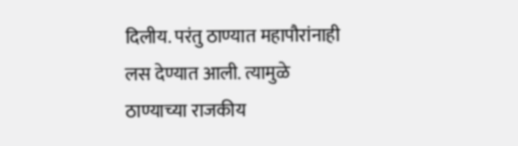दिलीय. परंतु ठाण्यात महापौरांनाही लस देण्यात आली. त्यामुळे ठाण्याच्या राजकीय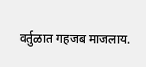वर्तुळात गहजब माजलाय.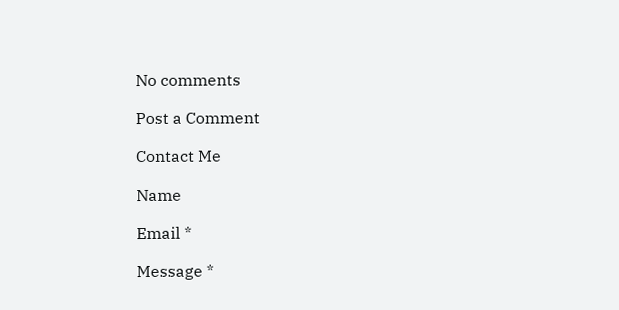No comments

Post a Comment

Contact Me

Name

Email *

Message *